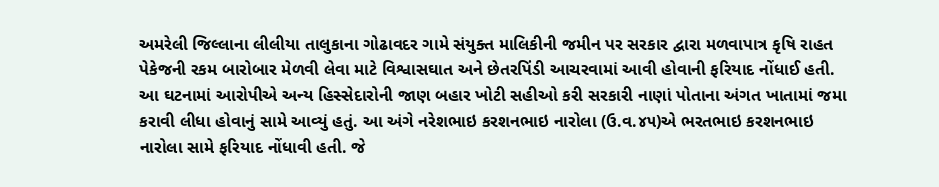અમરેલી જિલ્લાના લીલીયા તાલુકાના ગોઢાવદર ગામે સંયુક્ત માલિકીની જમીન પર સરકાર દ્વારા મળવાપાત્ર કૃષિ રાહત પેકેજની રકમ બારોબાર મેળવી લેવા માટે વિશ્વાસઘાત અને છેતરપિંડી આચરવામાં આવી હોવાની ફરિયાદ નોંધાઈ હતી. આ ઘટનામાં આરોપીએ અન્ય હિસ્સેદારોની જાણ બહાર ખોટી સહીઓ કરી સરકારી નાણાં પોતાના અંગત ખાતામાં જમા કરાવી લીધા હોવાનું સામે આવ્યું હતું. આ અંગે નરેશભાઇ કરશનભાઇ નારોલા (ઉ.વ.૪૫)એ ભરતભાઇ કરશનભાઇ નારોલા સામે ફરિયાદ નોંધાવી હતી. જે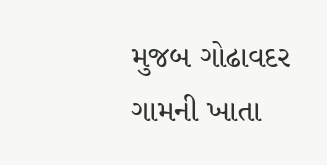મુજબ ગોઢાવદર ગામની ખાતા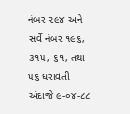નંબર ૨૯૪ અને સર્વે નંબર ૧૯૬, ૩૧૫, ૬૧, તથા ૫૬ ધરાવતી અંદાજે ૯-૦૪-૮૮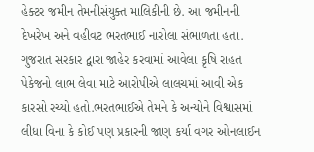હેક્ટર જમીન તેમનીસંયુક્ત માલિકીની છે. આ જમીનની દેખરેખ અને વહીવટ ભરતભાઈ નારોલા સંભાળતા હતા. ગુજરાત સરકાર દ્વારા જાહેર કરવામાં આવેલા કૃષિ રાહત પેકેજનો લાભ લેવા માટે આરોપીએ લાલચમાં આવી એક કારસો રચ્યો હતો.ભરતભાઈએ તેમને કે અન્યોને વિશ્વાસમાં લીધા વિના કે કોઈ પણ પ્રકારની જાણ કર્યા વગર ઓનલાઈન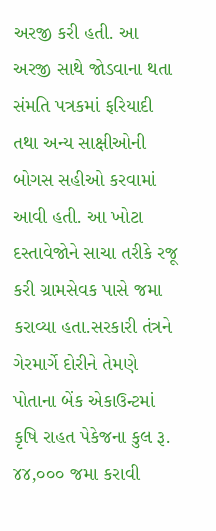અરજી કરી હતી. આ અરજી સાથે જોડવાના થતા સંમતિ પત્રકમાં ફરિયાદી તથા અન્ય સાક્ષીઓની બોગસ સહીઓ કરવામાં આવી હતી. આ ખોટા દસ્તાવેજોને સાચા તરીકે રજૂ કરી ગ્રામસેવક પાસે જમા કરાવ્યા હતા.સરકારી તંત્રને ગેરમાર્ગે દોરીને તેમણે પોતાના બેંક એકાઉન્ટમાં કૃષિ રાહત પેકેજના કુલ રૂ. ૪૪,૦૦૦ જમા કરાવી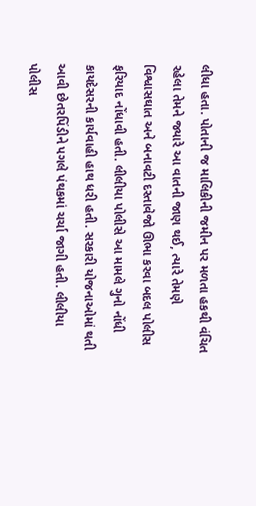લીધા હતા. પોતાની જ માલિકીની જમીન પર મળતા હકથી વંચિત રહેલા તેમને જ્યારે આ વાતની જાણ થઈ, ત્યારે તેમણે વિશ્વાસઘાત અને બનાવટી દસ્તાવેજો ઊભા કરવા બદલ પોલીસ ફરિયાદ નોંધાવી હતી. લીલીયા પોલીસે આ મામલે ગુનો નોંધી કાયદેસરની કાર્યવાહી હાથ ધરી હતી. સરકારી યોજનાઓમાં થતી આવી છેતરપિંડીને પગલે પંથકમાં ચર્ચા જાગી હતી. લીલીયા પોલીસ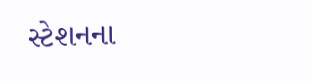સ્ટેશનના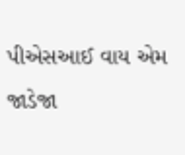પીએસઆઈ વાય એમ જાડેજા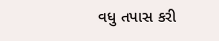વધુ તપાસ કરી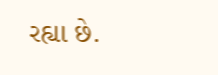રહ્યા છે.